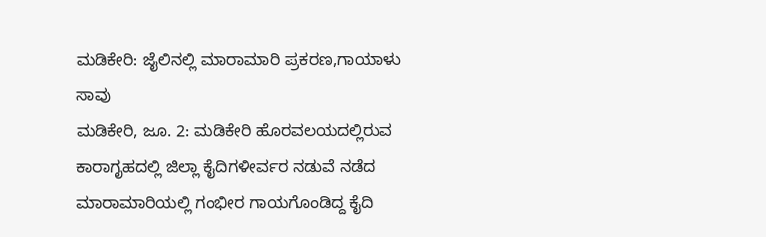ಮಡಿಕೇರಿ: ಜೈಲಿನಲ್ಲಿ ಮಾರಾಮಾರಿ ಪ್ರಕರಣ,ಗಾಯಾಳು ಸಾವು
ಮಡಿಕೇರಿ, ಜೂ. 2: ಮಡಿಕೇರಿ ಹೊರವಲಯದಲ್ಲಿರುವ ಕಾರಾಗೃಹದಲ್ಲಿ ಜಿಲ್ಲಾ ಕೈದಿಗಳೀರ್ವರ ನಡುವೆ ನಡೆದ ಮಾರಾಮಾರಿಯಲ್ಲಿ ಗಂಭೀರ ಗಾಯಗೊಂಡಿದ್ದ ಕೈದಿ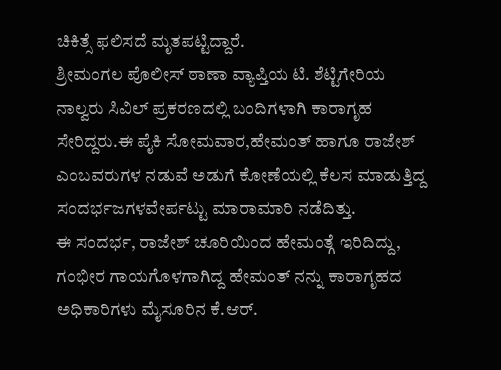ಚಿಕಿತ್ಸೆ ಫಲಿಸದೆ ಮೃತಪಟ್ಟಿದ್ದಾರೆ.
ಶ್ರೀಮಂಗಲ ಪೊಲೀಸ್ ಠಾಣಾ ವ್ಯಾಪ್ತಿಯ ಟಿ. ಶೆಟ್ಟಿಗೇರಿಯ ನಾಲ್ವರು ಸಿವಿಲ್ ಪ್ರಕರಣದಲ್ಲಿ ಬಂದಿಗಳಾಗಿ ಕಾರಾಗೃಹ ಸೇರಿದ್ದರು.ಈ ಪೈಕಿ ಸೋಮವಾರ,ಹೇಮಂತ್ ಹಾಗೂ ರಾಜೇಶ್ ಎಂಬವರುಗಳ ನಡುವೆ ಅಡುಗೆ ಕೋಣೆಯಲ್ಲಿ ಕೆಲಸ ಮಾಡುತ್ತಿದ್ದ ಸಂದರ್ಭಜಗಳವೇರ್ಪಟ್ಟು ಮಾರಾಮಾರಿ ನಡೆದಿತ್ತು.
ಈ ಸಂದರ್ಭ, ರಾಜೇಶ್ ಚೂರಿಯಿಂದ ಹೇಮಂತ್ಗೆ ಇರಿದಿದ್ದು, ಗಂಭೀರ ಗಾಯಗೊಳಗಾಗಿದ್ದ ಹೇಮಂತ್ ನನ್ನು ಕಾರಾಗೃಹದ ಅಧಿಕಾರಿಗಳು ಮೈಸೂರಿನ ಕೆ.ಆರ್.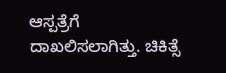ಆಸ್ಪತ್ರೆಗೆ ದಾಖಲಿಸಲಾಗಿತ್ತು. ಚಿಕಿತ್ಸೆ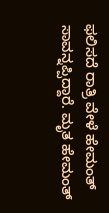ಫಲಿಸದೆ ರಾತ್ರಿ ವೇಳೆ ಹೇಮಂತ್ ಸಾವನ್ನಪ್ಪಿದ್ದಾರೆ. ಮೃತ ಹೇಮಂತ್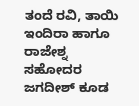ತಂದೆ ರವಿ, ತಾಯಿ ಇಂದಿರಾ ಹಾಗೂ ರಾಜೇಶ್ನ ಸಹೋದರ ಜಗದೀಶ್ ಕೂಡ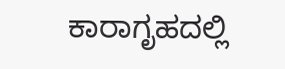ಕಾರಾಗೃಹದಲ್ಲಿ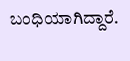ಬಂಧಿಯಾಗಿದ್ದಾರೆ.